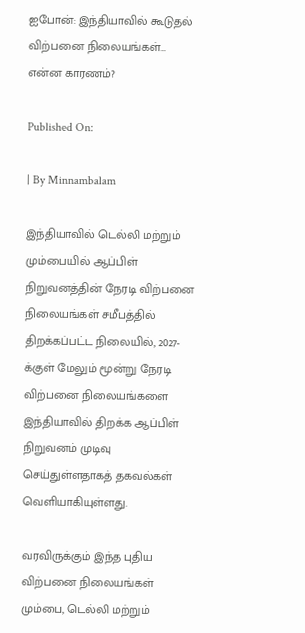ஐபோன்: இந்தியாவில் கூடுதல் விற்பனை நிலையங்கள்… என்ன காரணம்?

Published On:

| By Minnambalam

இந்தியாவில் டெல்லி மற்றும் மும்பையில் ஆப்பிள் நிறுவனத்தின் நேரடி விற்பனை நிலையங்கள் சமீபத்தில் திறக்கப்பட்ட நிலையில், 2027-க்குள் மேலும் மூன்று நேரடி விற்பனை நிலையங்களை இந்தியாவில் திறக்க ஆப்பிள் நிறுவனம் முடிவு செய்துள்ளதாகத் தகவல்கள் வெளியாகியுள்ளது.

வரவிருக்கும் இந்த புதிய விற்பனை நிலையங்கள் மும்பை, டெல்லி மற்றும்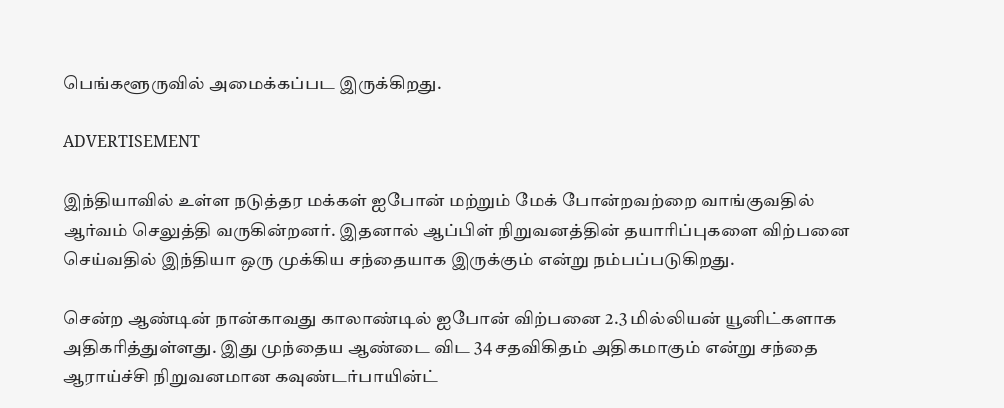பெங்களூருவில் அமைக்கப்பட இருக்கிறது.

ADVERTISEMENT

இந்தியாவில் உள்ள நடுத்தர மக்கள் ஐபோன் மற்றும் மேக் போன்றவற்றை வாங்குவதில் ஆர்வம் செலுத்தி வருகின்றனர். இதனால் ஆப்பிள் நிறுவனத்தின் தயாரிப்புகளை விற்பனை செய்வதில் இந்தியா ஒரு முக்கிய சந்தையாக இருக்கும் என்று நம்பப்படுகிறது.

சென்ற ஆண்டின் நான்காவது காலாண்டில் ஐபோன் விற்பனை 2.3 மில்லியன் யூனிட்களாக அதிகரித்துள்ளது. இது முந்தைய ஆண்டை விட 34 சதவிகிதம் அதிகமாகும் என்று சந்தை ஆராய்ச்சி நிறுவனமான கவுண்டர்பாயின்ட்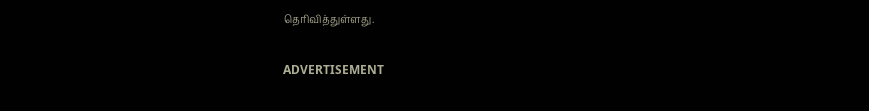தெரிவித்துள்ளது.

ADVERTISEMENT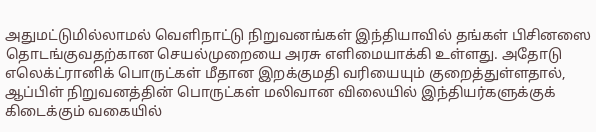அதுமட்டுமில்லாமல் வெளிநாட்டு நிறுவனங்கள் இந்தியாவில் தங்கள் பிசினஸை தொடங்குவதற்கான செயல்முறையை அரசு எளிமையாக்கி உள்ளது. அதோடு எலெக்ட்ரானிக் பொருட்கள் மீதான இறக்குமதி வரியையும் குறைத்துள்ளதால், ஆப்பிள் நிறுவனத்தின் பொருட்கள் மலிவான விலையில் இந்தியர்களுக்குக் கிடைக்கும் வகையில்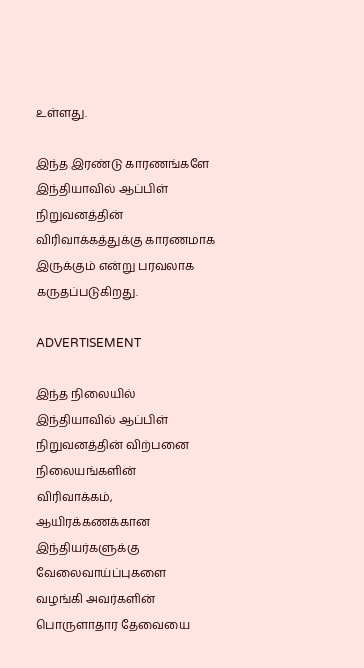உள்ளது.

இந்த இரண்டு காரணங்களே இந்தியாவில் ஆப்பிள் நிறுவனத்தின் விரிவாக்கத்துக்கு காரணமாக இருக்கும் என்று பரவலாக கருதப்படுகிறது.

ADVERTISEMENT

இந்த நிலையில் இந்தியாவில் ஆப்பிள் நிறுவனத்தின் விற்பனை நிலையங்களின் விரிவாக்கம், ஆயிரக்கணக்கான இந்தியர்களுக்கு வேலைவாய்ப்புகளை வழங்கி அவர்களின் பொருளாதார தேவையை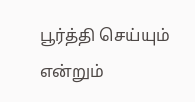பூர்த்தி செய்யும் என்றும்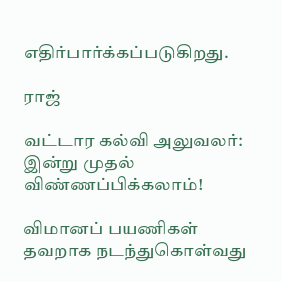எதிர்பார்க்கப்படுகிறது.

ராஜ்

வட்டார கல்வி அலுவலர்: இன்று முதல் விண்ணப்பிக்கலாம்!

விமானப் பயணிகள் தவறாக நடந்துகொள்வது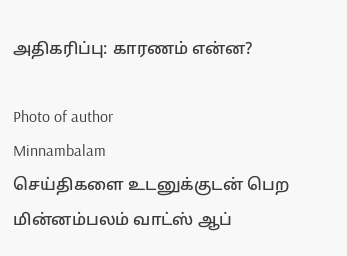அதிகரிப்பு: காரணம் என்ன?

Photo of author
Minnambalam
செய்திகளை உடனுக்குடன் பெற மின்னம்பலம் வாட்ஸ் ஆப்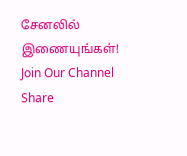சேனலில் இணையுங்கள்!
Join Our Channel
Share